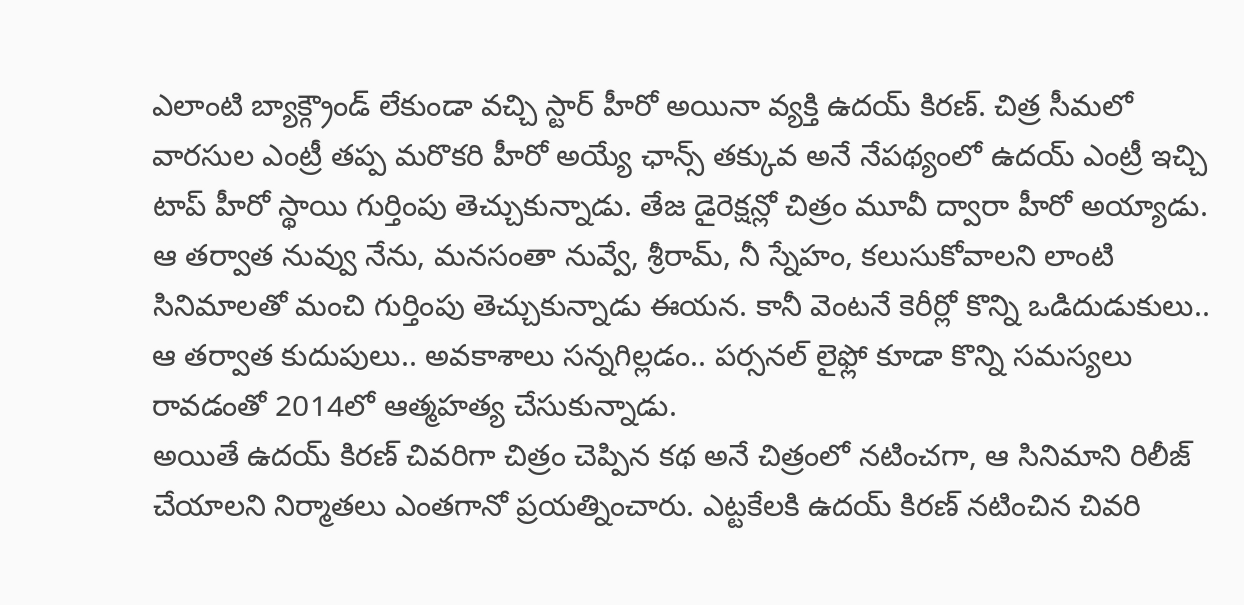ఎలాంటి బ్యాక్గ్రౌండ్ లేకుండా వచ్చి స్టార్ హీరో అయినా వ్యక్తి ఉదయ్ కిరణ్. చిత్ర సీమలో వారసుల ఎంట్రీ తప్ప మరొకరి హీరో అయ్యే ఛాన్స్ తక్కువ అనే నేపథ్యంలో ఉదయ్ ఎంట్రీ ఇచ్చి టాప్ హీరో స్థాయి గుర్తింపు తెచ్చుకున్నాడు. తేజ డైరెక్షన్లో చిత్రం మూవీ ద్వారా హీరో అయ్యాడు.
ఆ తర్వాత నువ్వు నేను, మనసంతా నువ్వే, శ్రీరామ్, నీ స్నేహం, కలుసుకోవాలని లాంటి సినిమాలతో మంచి గుర్తింపు తెచ్చుకున్నాడు ఈయన. కానీ వెంటనే కెరీర్లో కొన్ని ఒడిదుడుకులు.. ఆ తర్వాత కుదుపులు.. అవకాశాలు సన్నగిల్లడం.. పర్సనల్ లైఫ్లో కూడా కొన్ని సమస్యలు రావడంతో 2014లో ఆత్మహత్య చేసుకున్నాడు.
అయితే ఉదయ్ కిరణ్ చివరిగా చిత్రం చెప్పిన కథ అనే చిత్రంలో నటించగా, ఆ సినిమాని రిలీజ్ చేయాలని నిర్మాతలు ఎంతగానో ప్రయత్నించారు. ఎట్టకేలకి ఉదయ్ కిరణ్ నటించిన చివరి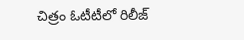చిత్రం ఓటీటీలో రిలీజ్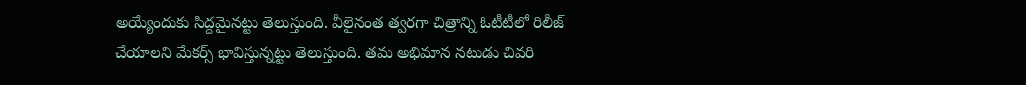అయ్యేందుకు సిద్దమైనట్టు తెలుస్తుంది. వీలైనంత త్వరగా చిత్రాన్ని ఓటీటీలో రిలీజ్ చేయాలని మేకర్స్ భావిస్తున్నట్టు తెలుస్తుంది. తమ అభిమాన నటుడు చివరి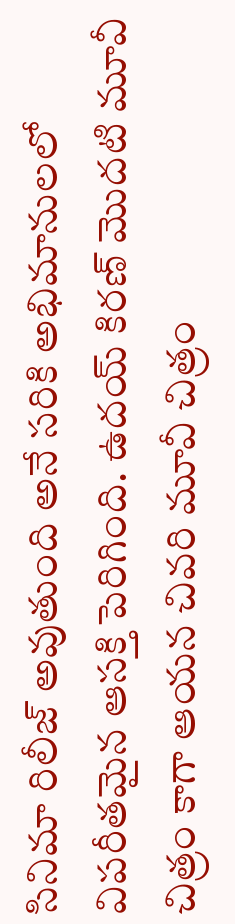సినిమా రిలీజ్ అవుతుంది అనే సరికి అభిమానులలో విపరీతమైన ఆసక్తి పెరిగింది. ఉదయ్ కిరణ్ మొదటి మూవీ చిత్రం కాగా ఆయన చివరి మూవీ చిత్రం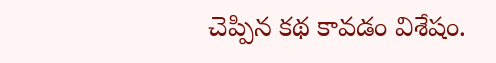చెప్పిన కథ కావడం విశేషం.